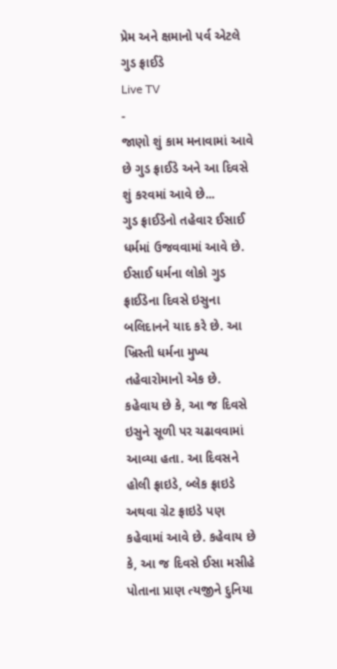પ્રેમ અને ક્ષમાનો પર્વ એટલે ગુડ ફ્રાઈડે
Live TV
-
જાણો શું કામ મનાવામાં આવે છે ગુડ ફ્રાઈડે અને આ દિવસે શું કરવમાં આવે છે...
ગુડ ફ્રાઈડેનો તહેવાર ઈસાઈ ધર્મમાં ઉજવવામાં આવે છે. ઈસાઈ ધર્મના લોકો ગુડ ફ્રાઈડેના દિવસે ઇસુના બલિદાનને યાદ કરે છે. આ ખ્રિસ્તી ધર્મના મુખ્ય તહેવારોમાનો એક છે. કહેવાય છે કે, આ જ દિવસે ઇસુને સૂળી પર ચઢાવવામાં આવ્યા હતા. આ દિવસને હોલી ફ્રાઇડે, બ્લેક ફ્રાઇડે અથવા ગ્રેટ ફ્રાઇડે પણ કહેવામાં આવે છે. કહેવાય છે કે, આ જ દિવસે ઈસા મસીહે પોતાના પ્રાણ ત્યજીને દુનિયા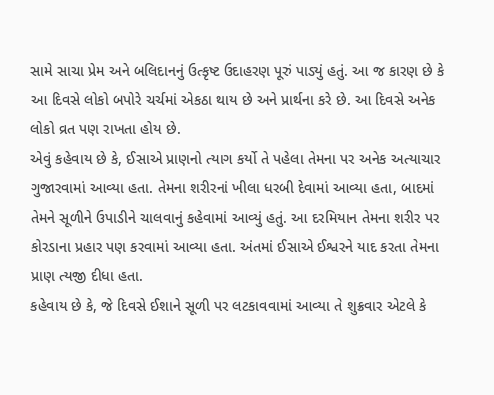સામે સાચા પ્રેમ અને બલિદાનનું ઉત્કૃષ્ટ ઉદાહરણ પૂરું પાડ્યું હતું. આ જ કારણ છે કે આ દિવસે લોકો બપોરે ચર્ચમાં એકઠા થાય છે અને પ્રાર્થના કરે છે. આ દિવસે અનેક લોકો વ્રત પણ રાખતા હોય છે.
એવું કહેવાય છે કે, ઈસાએ પ્રાણનો ત્યાગ કર્યો તે પહેલા તેમના પર અનેક અત્યાચાર ગુજારવામાં આવ્યા હતા. તેમના શરીરનાં ખીલા ધરબી દેવામાં આવ્યા હતા, બાદમાં તેમને સૂળીને ઉપાડીને ચાલવાનું કહેવામાં આવ્યું હતું. આ દરમિયાન તેમના શરીર પર કોરડાના પ્રહાર પણ કરવામાં આવ્યા હતા. અંતમાં ઈસાએ ઈશ્વરને યાદ કરતા તેમના પ્રાણ ત્યજી દીધા હતા.
કહેવાય છે કે, જે દિવસે ઈશાને સૂળી પર લટકાવવામાં આવ્યા તે શુક્રવાર એટલે કે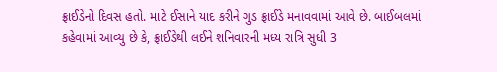ફ્રાઈડેનો દિવસ હતો. માટે ઈસાને યાદ કરીને ગુડ ફ્રાઈડે મનાવવામાં આવે છે. બાઈબલમાં કહેવામાં આવ્યુ છે કે, ફ્રાઈડેથી લઈને શનિવારની મધ્ય રાત્રિ સુધી 3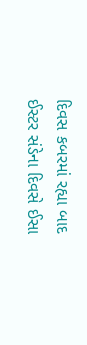દિવસ કબરમાં રહ્યા બાદ ઈસ્ટર સંડેના દિવસે ઈસા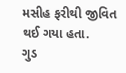મસીહ ફરીથી જીવિત થઈ ગયા હતા.
ગુડ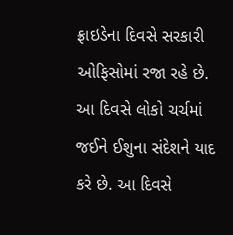ફ્રાઇડેના દિવસે સરકારી ઓફિસોમાં રજા રહે છે. આ દિવસે લોકો ચર્ચમાં જઈને ઈશુના સંદેશને યાદ કરે છે. આ દિવસે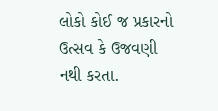લોકો કોઈ જ પ્રકારનો ઉત્સવ કે ઉજવણી નથી કરતા.